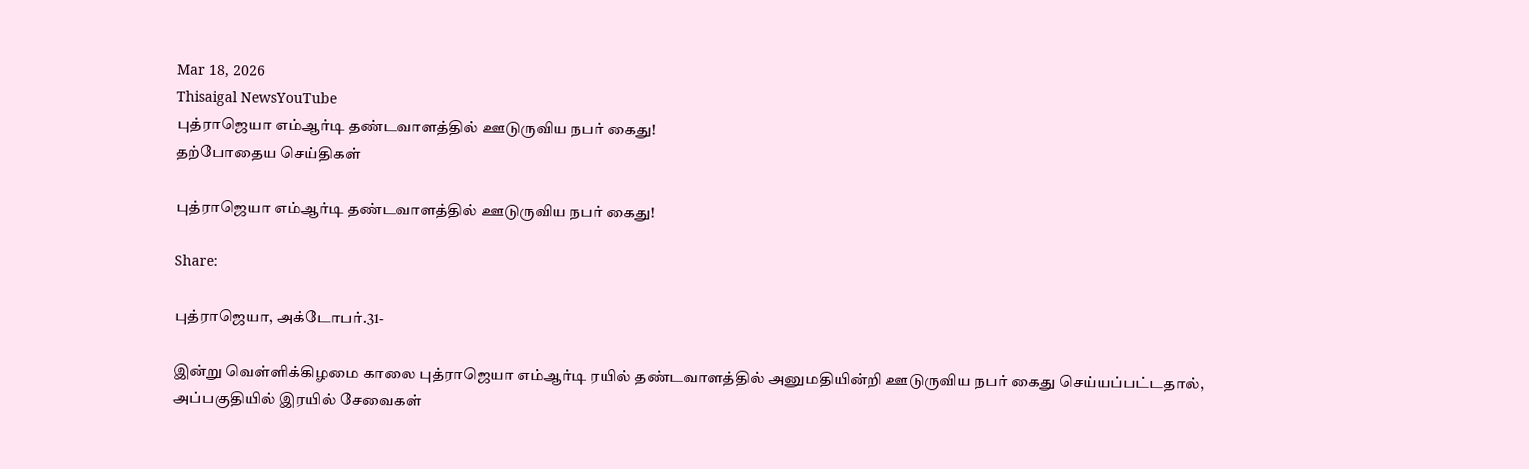Mar 18, 2026
Thisaigal NewsYouTube
புத்ராஜெயா எம்ஆர்டி தண்டவாளத்தில் ஊடுருவிய நபர் கைது!
தற்போதைய செய்திகள்

புத்ராஜெயா எம்ஆர்டி தண்டவாளத்தில் ஊடுருவிய நபர் கைது!

Share:

புத்ராஜெயா, அக்டோபர்.31-

இன்று வெள்ளிக்கிழமை காலை புத்ராஜெயா எம்ஆர்டி ரயில் தண்டவாளத்தில் அனுமதியின்றி ஊடுருவிய நபர் கைது செய்யப்பட்டதால், அப்பகுதியில் இரயில் சேவைகள்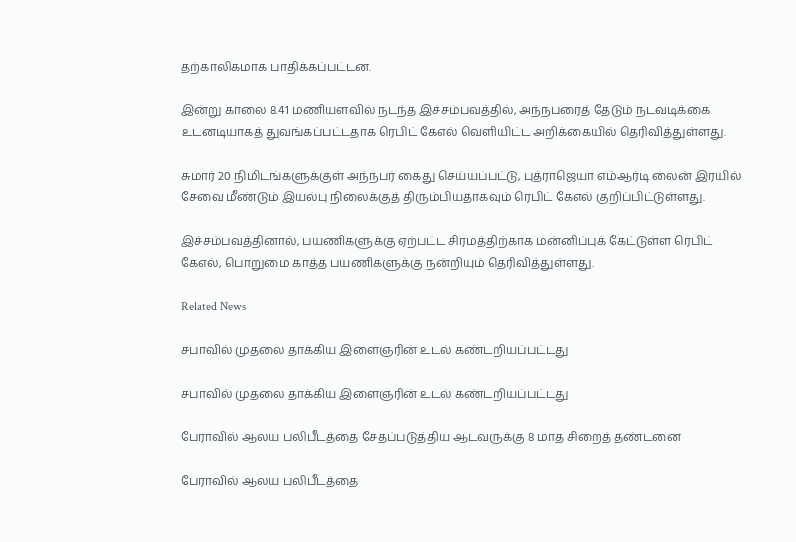தற்காலிகமாக பாதிக்கப்பட்டன.

இன்று காலை 8.41 மணியளவில் நடந்த இச்சம்பவத்தில், அந்நபரைத் தேடும் நடவடிக்கை உடனடியாகத் துவங்கப்பட்டதாக ரெபிட் கேஎல் வெளியிட்ட அறிக்கையில் தெரிவித்துள்ளது.

சுமார் 20 நிமிடங்களுக்குள் அந்நபர் கைது செய்யப்பட்டு, புத்ராஜெயா எம்ஆர்டி லைன் இரயில் சேவை மீண்டும் இயல்பு நிலைக்குத் திரும்பியதாகவும் ரெபிட் கேஎல் குறிப்பிட்டுள்ளது.

இச்சம்பவத்தினால், பயணிகளுக்கு ஏற்பட்ட சிரமத்திற்காக மன்னிப்புக் கேட்டுள்ள ரெபிட் கேஎல், பொறுமை காத்த பயணிகளுக்கு நன்றியும் தெரிவித்துள்ளது.

Related News

சபாவில் முதலை தாக்கிய இளைஞரின் உடல் கண்டறியப்பட்டது

சபாவில் முதலை தாக்கிய இளைஞரின் உடல் கண்டறியப்பட்டது

பேராவில் ஆலய பலிபீடத்தை சேதப்படுத்திய ஆடவருக்கு 8 மாத சிறைத் தண்டனை

பேராவில் ஆலய பலிபீடத்தை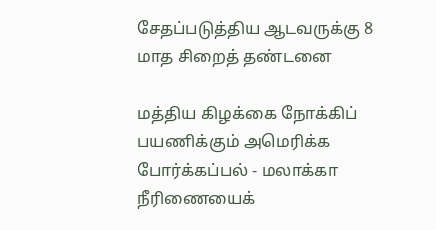சேதப்படுத்திய ஆடவருக்கு 8 மாத சிறைத் தண்டனை

மத்திய கிழக்கை நோக்கிப் பயணிக்கும் அமெரிக்க போர்க்கப்பல் - மலாக்கா நீரிணையைக்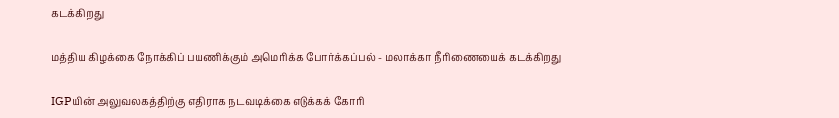கடக்கிறது

மத்திய கிழக்கை நோக்கிப் பயணிக்கும் அமெரிக்க போர்க்கப்பல் - மலாக்கா நீரிணையைக் கடக்கிறது

IGPயின் அலுவலகத்திற்கு எதிராக நடவடிக்கை எடுக்கக் கோரி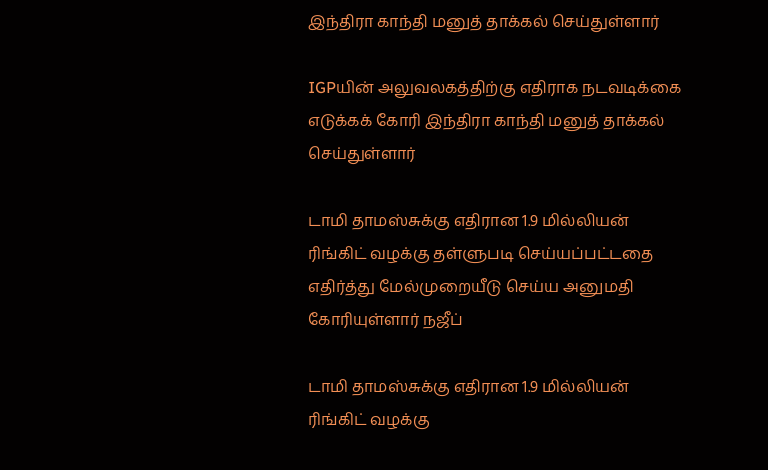இந்திரா காந்தி மனுத் தாக்கல் செய்துள்ளார்

IGPயின் அலுவலகத்திற்கு எதிராக நடவடிக்கை எடுக்கக் கோரி இந்திரா காந்தி மனுத் தாக்கல் செய்துள்ளார்

டாமி தாமஸ்சுக்கு எதிரான 1.9 மில்லியன் ரிங்கிட் வழக்கு தள்ளுபடி செய்யப்பட்டதை எதிர்த்து மேல்முறையீடு செய்ய அனுமதி கோரியுள்ளார் நஜீப்

டாமி தாமஸ்சுக்கு எதிரான 1.9 மில்லியன் ரிங்கிட் வழக்கு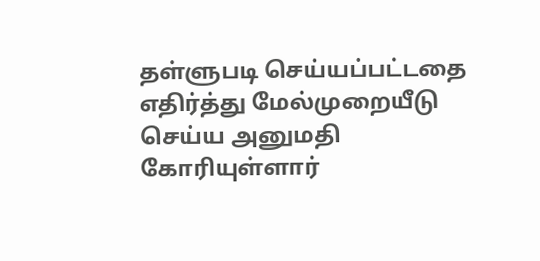தள்ளுபடி செய்யப்பட்டதை எதிர்த்து மேல்முறையீடு செய்ய அனுமதி கோரியுள்ளார்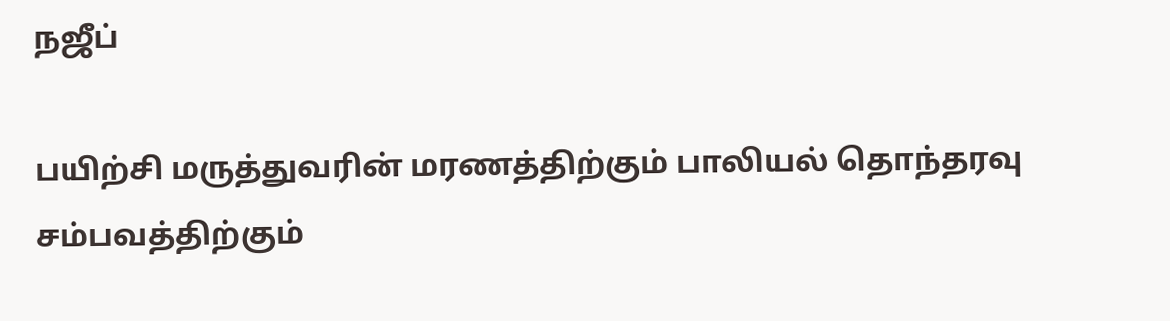நஜீப்

பயிற்சி மருத்துவரின் மரணத்திற்கும் பாலியல் தொந்தரவு சம்பவத்திற்கும்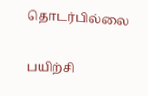தொடர்பில்லை

பயிற்சி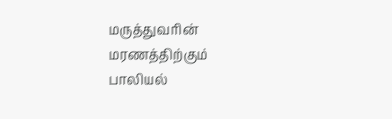மருத்துவரின் மரணத்திற்கும் பாலியல்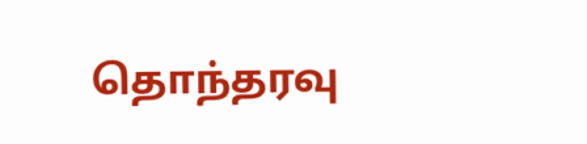தொந்தரவு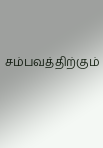சம்பவத்திற்கும்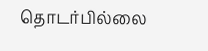தொடர்பில்லை